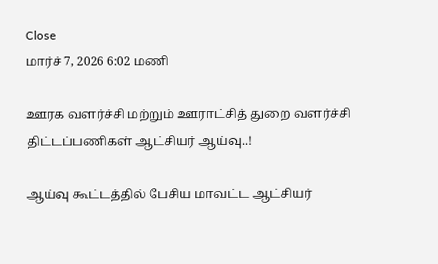Close
மார்ச் 7, 2026 6:02 மணி

ஊரக வளர்ச்சி மற்றும் ஊராட்சித் துறை வளர்ச்சி திட்டப்பணிகள் ஆட்சியர் ஆய்வு..!

ஆய்வு கூட்டத்தில் பேசிய மாவட்ட ஆட்சியர்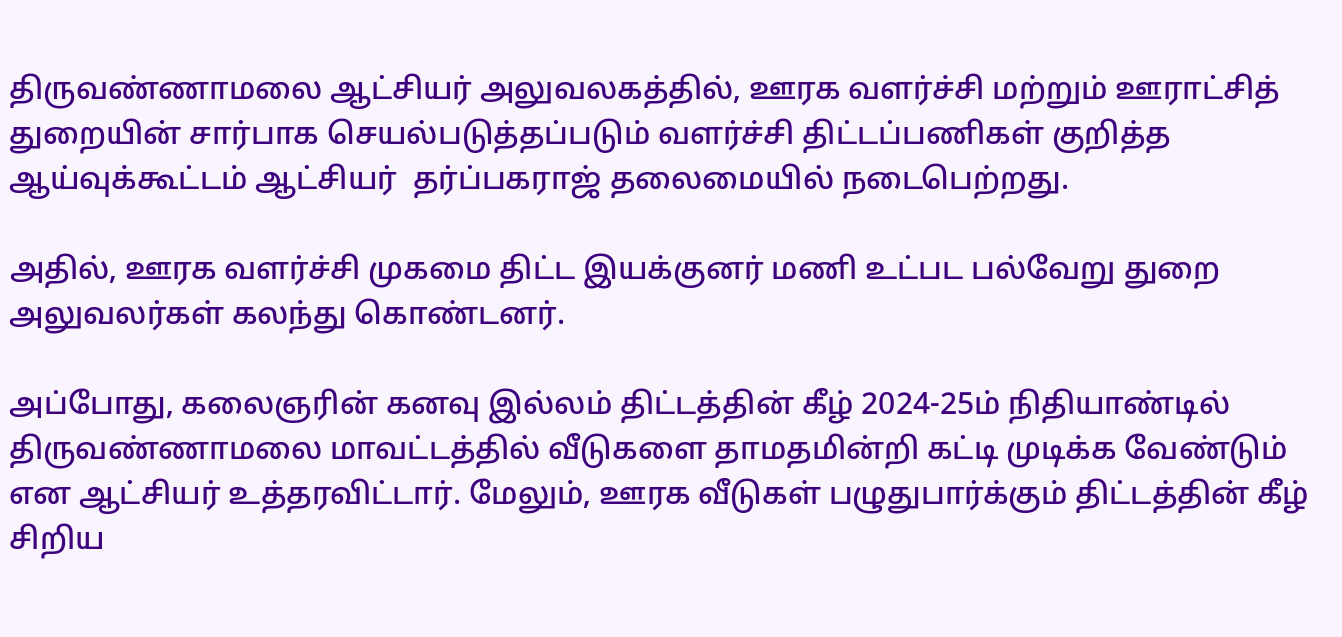திருவண்ணாமலை ஆட்சியர் அலுவலகத்தில், ஊரக வளர்ச்சி மற்றும் ஊராட்சித் துறையின் சார்பாக செயல்படுத்தப்படும் வளர்ச்சி திட்டப்பணிகள் குறித்த ஆய்வுக்கூட்டம் ஆட்சியர்  தர்ப்பகராஜ் தலைமையில் நடைபெற்றது.

அதில், ஊரக வளர்ச்சி முகமை திட்ட இயக்குனர் மணி உட்பட பல்வேறு துறை அலுவலர்கள் கலந்து கொண்டனர்.

அப்போது, கலைஞரின் கனவு இல்லம் திட்டத்தின் கீழ் 2024-25ம் நிதியாண்டில் திருவண்ணாமலை மாவட்டத்தில் வீடுகளை தாமதமின்றி கட்டி முடிக்க வேண்டும் என ஆட்சியர் உத்தரவிட்டார். மேலும், ஊரக வீடுகள் பழுதுபார்க்கும் திட்டத்தின் கீழ் சிறிய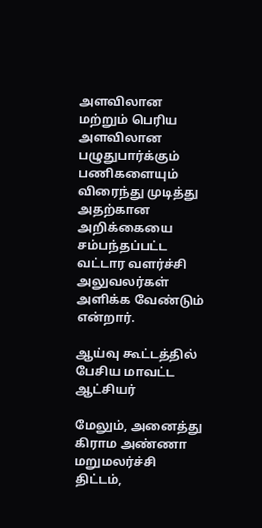அளவிலான மற்றும் பெரிய அளவிலான பழுதுபார்க்கும் பணிகளையும் விரைந்து முடித்து அதற்கான அறிக்கையை சம்பந்தப்பட்ட வட்டார வளர்ச்சி அலுவலர்கள் அளிக்க வேண்டும் என்றார்.

ஆய்வு கூட்டத்தில் பேசிய மாவட்ட ஆட்சியர்

மேலும், அனைத்து கிராம அண்ணா மறுமலர்ச்சி திட்டம்,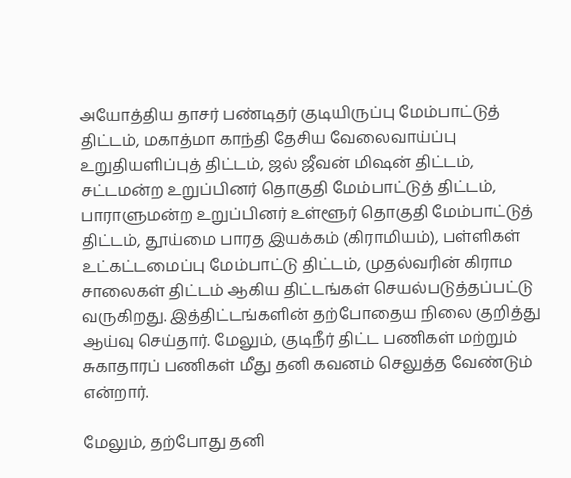அயோத்திய தாசர் பண்டிதர் குடியிருப்பு மேம்பாட்டுத் திட்டம், மகாத்மா காந்தி தேசிய வேலைவாய்ப்பு உறுதியளிப்புத் திட்டம், ஜல் ஜீவன் மிஷன் திட்டம், சட்டமன்ற உறுப்பினர் தொகுதி மேம்பாட்டுத் திட்டம், பாராளுமன்ற உறுப்பினர் உள்ளூர் தொகுதி மேம்பாட்டுத் திட்டம், தூய்மை பாரத இயக்கம் (கிராமியம்), பள்ளிகள் உட்கட்டமைப்பு மேம்பாட்டு திட்டம், முதல்வரின் கிராம சாலைகள் திட்டம் ஆகிய திட்டங்கள் செயல்படுத்தப்பட்டு வருகிறது. இத்திட்டங்களின் தற்போதைய நிலை குறித்து ஆய்வு செய்தார். மேலும், குடிநீர் திட்ட பணிகள் மற்றும் சுகாதாரப் பணிகள் மீது தனி கவனம் செலுத்த வேண்டும் என்றார்.

மேலும், தற்போது தனி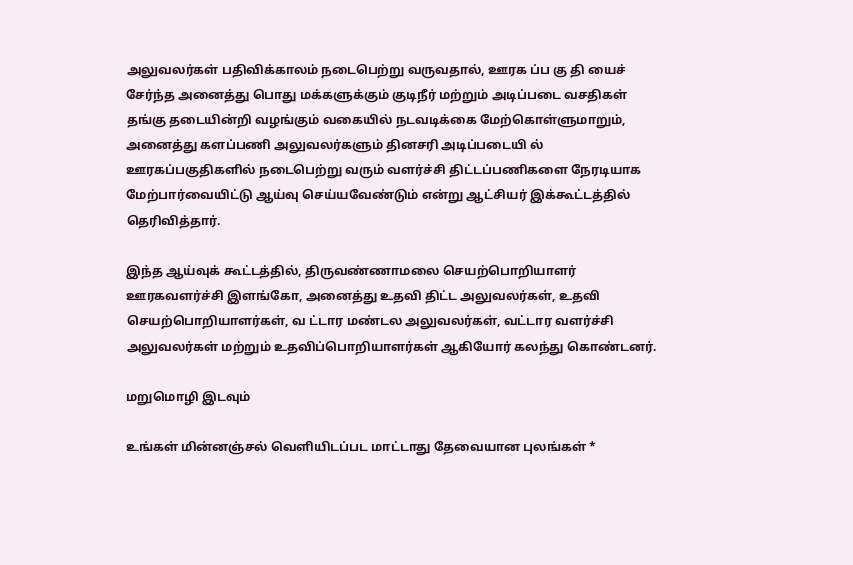அலுவலர்கள் பதிவிக்காலம் நடைபெற்று வருவதால், ஊரக ப்ப கு தி யைச் சேர்ந்த அனைத்து பொது மக்களுக்கும் குடிநீர் மற்றும் அடிப்படை வசதிகள் தங்கு தடையின்றி வழங்கும் வகையில் நடவடிக்கை மேற்கொள்ளுமாறும், அனைத்து களப்பணி அலுவலர்களும் தினசரி அடிப்படையி ல் ஊரகப்பகுதிகளில் நடைபெற்று வரும் வளர்ச்சி திட்டப்பணிகளை நேரடியாக மேற்பார்வையிட்டு ஆய்வு செய்யவேண்டும் என்று ஆட்சியர் இக்கூட்டத்தில் தெரிவித்தார்.

இந்த ஆய்வுக் கூட்டத்தில், திருவண்ணாமலை செயற்பொறியாளர் ஊரகவளர்ச்சி இளங்கோ, அனைத்து உதவி திட்ட அலுவலர்கள், உதவி செயற்பொறியாளர்கள், வ ட்டார மண்டல அலுவலர்கள், வட்டார வளர்ச்சி அலுவலர்கள் மற்றும் உதவிப்பொறியாளர்கள் ஆகியோர் கலந்து கொண்டனர்.

மறுமொழி இடவும்

உங்கள் மின்னஞ்சல் வெளியிடப்பட மாட்டாது தேவையான புலங்கள் *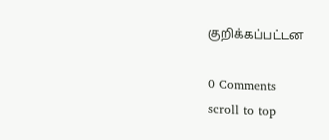குறிக்கப்பட்டன

0 Comments
scroll to top